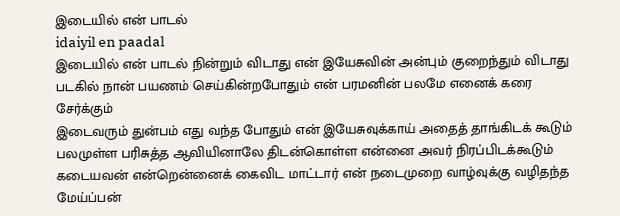இடையில் என் பாடல்
idaiyil en paadal
இடையில் என் பாடல் நின்றும் விடாது என் இயேசுவின் அன்பும் குறைந்தும் விடாது படகில் நான் பயணம் செய்கின்றபோதும் என் பரமனின் பலமே எனைக் கரை சேர்க்கும்
இடைவரும் துன்பம் எது வந்த போதும் என் இயேசுவுக்காய் அதைத் தாங்கிடக் கூடும் பலமுள்ள பரிசுத்த ஆவியினாலே திடன்கொள்ள என்னை அவர் நிரப்பிடக்கூடும்
கடையவன் என்றென்னைக் கைவிட மாட்டார் என் நடைமுறை வாழ்வுக்கு வழிதந்த மேய்ப்பன்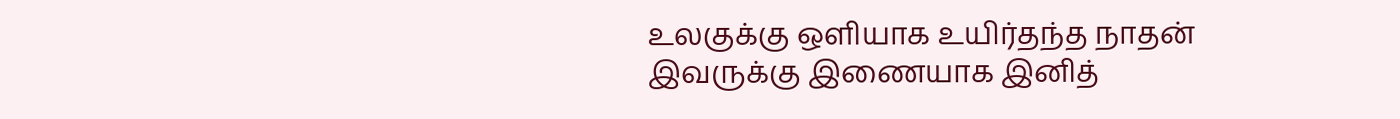உலகுக்கு ஒளியாக உயிர்தந்த நாதன் இவருக்கு இணையாக இனித்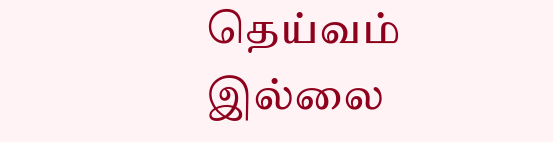தெய்வம் இல்லை